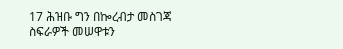17 ሕዝቡ ግን በኰረብታ መስገጃ ስፍራዎች መሠዋቱን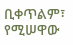ቢቀጥልም፣ የሚሠዋው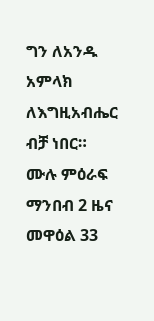ግን ለአንዱ አምላክ ለእግዚአብሔር ብቻ ነበር።
ሙሉ ምዕራፍ ማንበብ 2 ዜና መዋዕል 33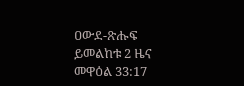ዐውደ-ጽሑፍ ይመልከቱ 2 ዜና መዋዕል 33:17